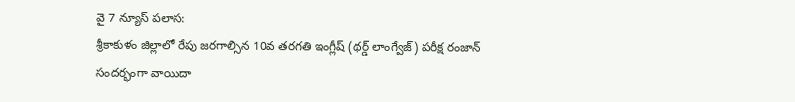వై 7 న్యూస్ పలాస:
శ్రీకాకుళం జిల్లాలో రేపు జరగాల్సిన 10వ తరగతి ఇంగ్లీష్ (థర్డ్ లాంగ్వేజ్) పరీక్ష రంజాన్ సందర్భంగా వాయిదా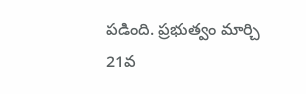పడింది. ప్రభుత్వం మార్చి 21వ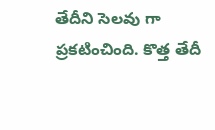తేదీని సెలవు గా ప్రకటించింది. కొత్త తేదీ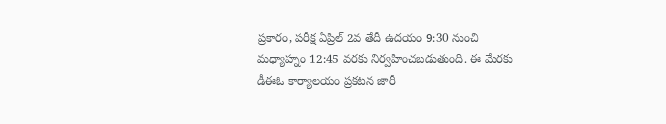ప్రకారం, పరీక్ష ఏప్రిల్ 2వ తేదీ ఉదయం 9:30 నుంచి మధ్యాహ్నం 12:45 వరకు నిర్వహించబడుతుంది. ఈ మేరకు డీఈఓ కార్యాలయం ప్రకటన జారీ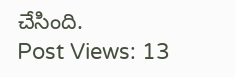చేసింది.
Post Views: 13